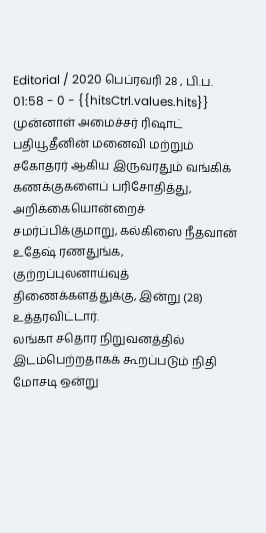Editorial / 2020 பெப்ரவரி 28 , பி.ப. 01:58 - 0 - {{hitsCtrl.values.hits}}
முன்னாள் அமைச்சர் ரிஷாட் பதியூதீனின் மனைவி மற்றும் சகோதரர் ஆகிய இருவரதும் வங்கிக் கணக்குகளைப் பரிசோதித்து, அறிக்கையொன்றைச் சமர்ப்பிக்குமாறு, கல்கிஸை நீதவான் உதேஷ் ரணதுங்க, குற்றப்புலனாய்வுத் திணைக்களத்துக்கு, இன்று (28) உத்தரவிட்டார்.
லங்கா சதொர நிறுவனத்தில் இடம்பெற்றதாகக் கூறப்படும் நிதி மோசடி ஒன்று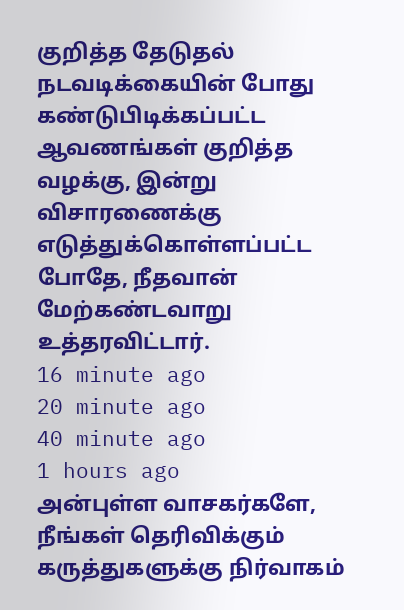குறித்த தேடுதல் நடவடிக்கையின் போது கண்டுபிடிக்கப்பட்ட ஆவணங்கள் குறித்த வழக்கு, இன்று விசாரணைக்கு எடுத்துக்கொள்ளப்பட்ட போதே, நீதவான் மேற்கண்டவாறு உத்தரவிட்டார்.
16 minute ago
20 minute ago
40 minute ago
1 hours ago
அன்புள்ள வாசகர்களே,
நீங்கள் தெரிவிக்கும் கருத்துகளுக்கு நிர்வாகம்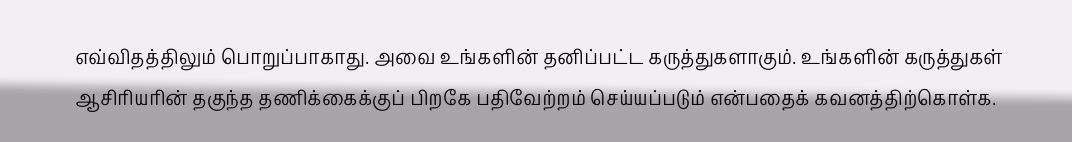எவ்விதத்திலும் பொறுப்பாகாது. அவை உங்களின் தனிப்பட்ட கருத்துகளாகும். உங்களின் கருத்துகள் ஆசிரியரின் தகுந்த தணிக்கைக்குப் பிறகே பதிவேற்றம் செய்யப்படும் என்பதைக் கவனத்திற்கொள்க.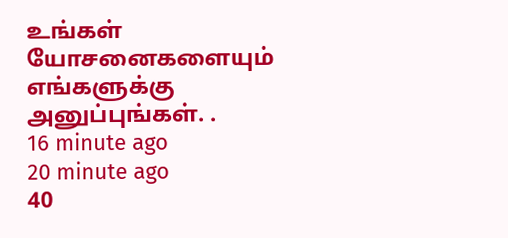உங்கள் யோசனைகளையும் எங்களுக்கு அனுப்புங்கள். .
16 minute ago
20 minute ago
40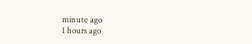minute ago
1 hours ago